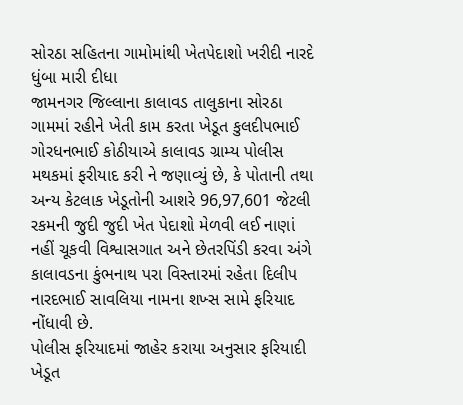સોરઠા સહિતના ગામોમાંથી ખેતપેદાશો ખરીદી નારદે ધુંબા મારી દીધા
જામનગર જિલ્લાના કાલાવડ તાલુકાના સોરઠા ગામમાં રહીને ખેતી કામ કરતા ખેડૂત કુલદીપભાઈ ગોરધનભાઈ કોઠીયાએ કાલાવડ ગ્રામ્ય પોલીસ મથકમાં ફરીયાદ કરી ને જણાવ્યું છે, કે પોતાની તથા અન્ય કેટલાક ખેડૂતોની આશરે 96,97,601 જેટલી રકમની જુદી જુદી ખેત પેદાશો મેળવી લઈ નાણાં નહીં ચૂકવી વિશ્વાસગાત અને છેતરપિંડી કરવા અંગે કાલાવડના કુંભનાથ પરા વિસ્તારમાં રહેતા દિલીપ નારદભાઈ સાવલિયા નામના શખ્સ સામે ફરિયાદ નોંધાવી છે.
પોલીસ ફરિયાદમાં જાહેર કરાયા અનુસાર ફરિયાદી ખેડૂત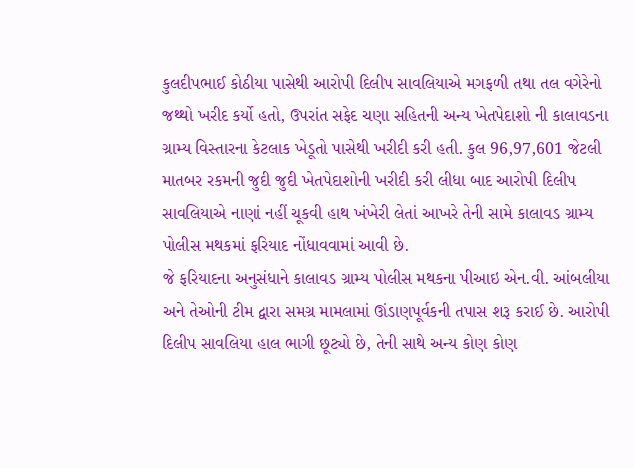કુલદીપભાઈ કોઠીયા પાસેથી આરોપી દિલીપ સાવલિયાએ મગફળી તથા તલ વગેરેનો જથ્થો ખરીદ કર્યો હતો, ઉપરાંત સફેદ ચણા સહિતની અન્ય ખેતપેદાશો ની કાલાવડના ગ્રામ્ય વિસ્તારના કેટલાક ખેડૂતો પાસેથી ખરીદી કરી હતી. કુલ 96,97,601 જેટલી માતબર રકમની જુદી જુદી ખેતપેદાશોની ખરીદી કરી લીધા બાદ આરોપી દિલીપ સાવલિયાએ નાણાં નહીં ચૂકવી હાથ ખંખેરી લેતાં આખરે તેની સામે કાલાવડ ગ્રામ્ય પોલીસ મથકમાં ફરિયાદ નોંધાવવામાં આવી છે.
જે ફરિયાદના અનુસંધાને કાલાવડ ગ્રામ્ય પોલીસ મથકના પીઆઇ એન.વી. આંબલીયા અને તેઓની ટીમ દ્વારા સમગ્ર મામલામાં ઊંડાણપૂર્વકની તપાસ શરૂ કરાઈ છે. આરોપી દિલીપ સાવલિયા હાલ ભાગી છૂટ્યો છે, તેની સાથે અન્ય કોણ કોણ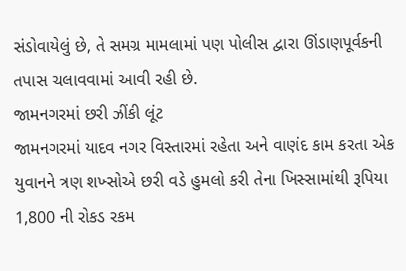સંડોવાયેલું છે, તે સમગ્ર મામલામાં પણ પોલીસ દ્વારા ઊંડાણપૂર્વકની તપાસ ચલાવવામાં આવી રહી છે.
જામનગરમાં છરી ઝીંકી લૂંટ
જામનગરમાં યાદવ નગર વિસ્તારમાં રહેતા અને વાણંદ કામ કરતા એક યુવાનને ત્રણ શખ્સોએ છરી વડે હુમલો કરી તેના ખિસ્સામાંથી રૂપિયા 1,800 ની રોકડ રકમ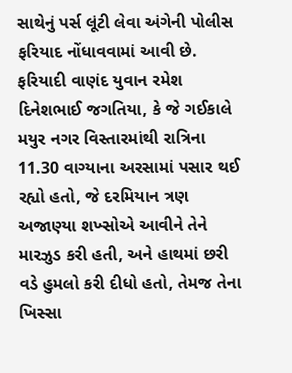સાથેનું પર્સ લૂંટી લેવા અંગેની પોલીસ ફરિયાદ નોંધાવવામાં આવી છે. ફરિયાદી વાણંદ યુવાન રમેશ દિનેશભાઈ જગતિયા, કે જે ગઈકાલે મયુર નગર વિસ્તારમાંથી રાત્રિના 11.30 વાગ્યાના અરસામાં પસાર થઈ રહ્યો હતો, જે દરમિયાન ત્રણ અજાણ્યા શખ્સોએ આવીને તેને મારઝુડ કરી હતી, અને હાથમાં છરી વડે હુમલો કરી દીધો હતો, તેમજ તેના ખિસ્સા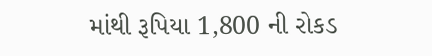માંથી રૂપિયા 1,800 ની રોકડ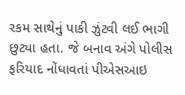રકમ સાથેનું પાકી ઝુંટવી લઈ ભાગી છુટ્યા હતા. જે બનાવ અંગે પોલીસ ફરિયાદ નોંધાવતાં પીએસઆઇ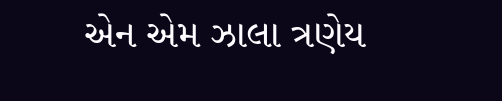એન એમ ઝાલા ત્રણેય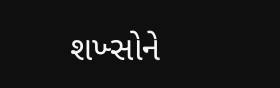શખ્સોને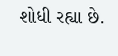શોધી રહ્યા છે.